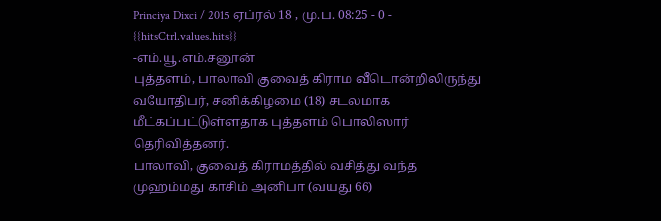Princiya Dixci / 2015 ஏப்ரல் 18 , மு.ப. 08:25 - 0 - {{hitsCtrl.values.hits}}
-எம்.யூ.எம்.சனூன்
புத்தளம், பாலாவி குவைத் கிராம வீடொன்றிலிருந்து வயோதிபர், சனிக்கிழமை (18) சடலமாக மீட்கப்பட்டுள்ளதாக புத்தளம் பொலிஸார் தெரிவித்தனர்.
பாலாவி, குவைத் கிராமத்தில் வசித்து வந்த முஹம்மது காசிம் அனிபா (வயது 66)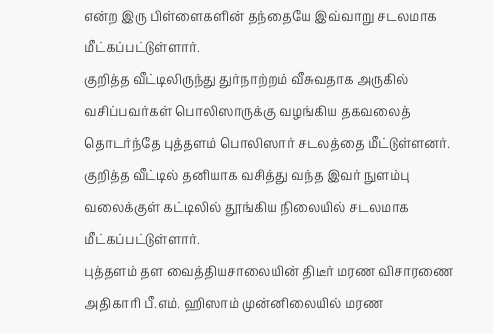என்ற இரு பிள்ளைகளின் தந்தையே இவ்வாறு சடலமாக மீட்கப்பட்டுள்ளார்.
குறித்த வீட்டிலிருந்து துர்நாற்றம் வீசுவதாக அருகில் வசிப்பவர்கள் பொலிஸாருக்கு வழங்கிய தகவலைத் தொடர்ந்தே புத்தளம் பொலிஸார் சடலத்தை மீட்டுள்ளனர்.
குறித்த வீட்டில் தனியாக வசித்து வந்த இவர் நுளம்பு வலைக்குள் கட்டிலில் தூங்கிய நிலையில் சடலமாக மீட்கப்பட்டுள்ளார்.
புத்தளம் தள வைத்தியசாலையின் திடீர் மரண விசாரணை அதிகாரி பீ.எம். ஹிஸாம் முன்னிலையில் மரண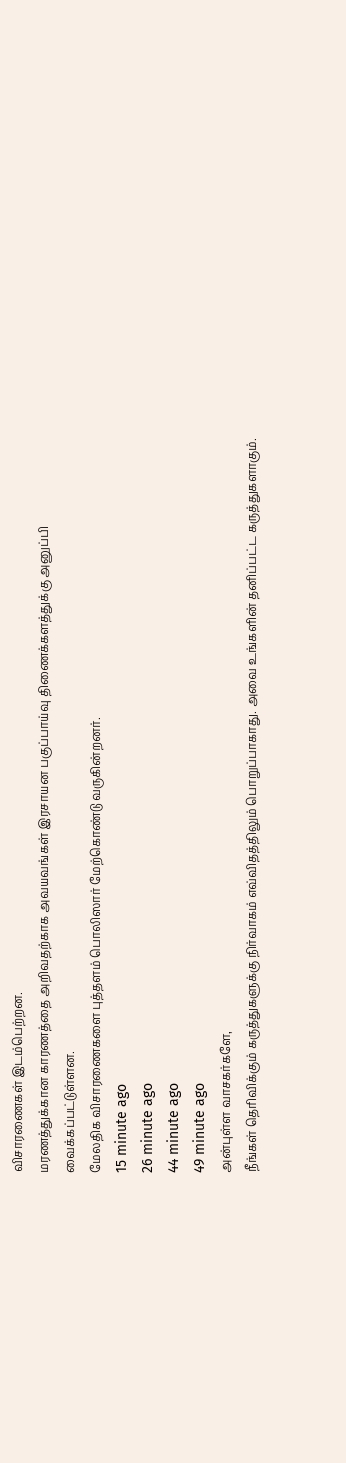விசாரணைகள் இடம்பெற்றன.
மரணத்துக்கான காரணத்தை அறிவதற்காக அவயவங்கள் இரசாயன பகுப்பாய்வு திணைக்களத்துக்கு அனுப்பி வைக்கப்பட்டுள்ளன.
மேலதிக விசாரணைகளை புத்தளம் பொலிஸார் மேற்கொண்டு வருகின்றனர்.
15 minute ago
26 minute ago
44 minute ago
49 minute ago
அன்புள்ள வாசகர்களே,
நீங்கள் தெரிவிக்கும் கருத்துகளுக்கு நிர்வாகம் எவ்விதத்திலும் பொறுப்பாகாது. அவை உங்களின் தனிப்பட்ட கருத்துகளாகும்.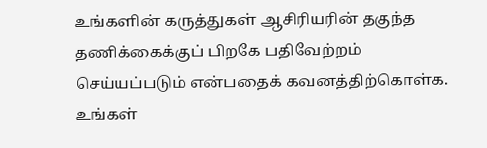உங்களின் கருத்துகள் ஆசிரியரின் தகுந்த தணிக்கைக்குப் பிறகே பதிவேற்றம் செய்யப்படும் என்பதைக் கவனத்திற்கொள்க. உங்கள்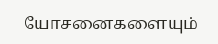யோசனைகளையும்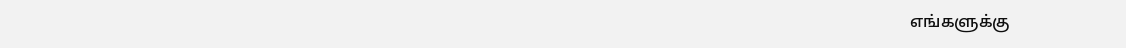எங்களுக்கு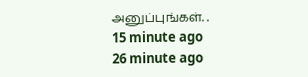அனுப்புங்கள். .
15 minute ago
26 minute ago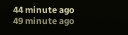44 minute ago
49 minute ago